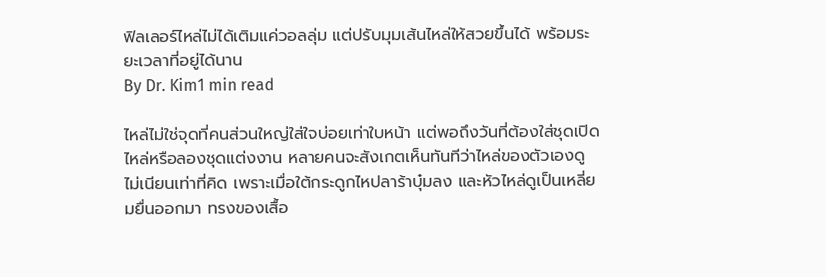ฟิลเลอร์ไหล่ไม่ได้เติมแค่วอลลุ่ม แต่ปรับมุมเส้นไหล่ให้สวยขึ้นได้ พร้อมระยะเวลาที่อยู่ได้นาน
By Dr. Kim1 min read

ไหล่ไม่ใช่จุดที่คนส่วนใหญ่ใส่ใจบ่อยเท่าใบหน้า แต่พอถึงวันที่ต้องใส่ชุดเปิดไหล่หรือลองชุดแต่งงาน หลายคนจะสังเกตเห็นทันทีว่าไหล่ของตัวเองดูไม่เนียนเท่าที่คิด เพราะเมื่อใต้กระดูกไหปลาร้าบุ๋มลง และหัวไหล่ดูเป็นเหลี่ยมยื่นออกมา ทรงของเสื้อ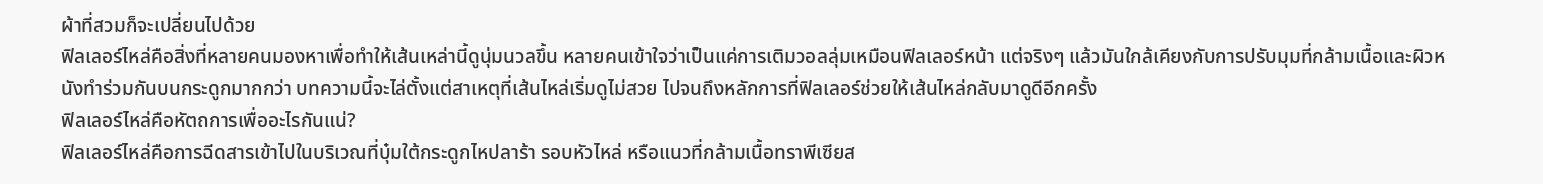ผ้าที่สวมก็จะเปลี่ยนไปด้วย
ฟิลเลอร์ไหล่คือสิ่งที่หลายคนมองหาเพื่อทำให้เส้นเหล่านี้ดูนุ่มนวลขึ้น หลายคนเข้าใจว่าเป็นแค่การเติมวอลลุ่มเหมือนฟิลเลอร์หน้า แต่จริงๆ แล้วมันใกล้เคียงกับการปรับมุมที่กล้ามเนื้อและผิวหนังทำร่วมกันบนกระดูกมากกว่า บทความนี้จะไล่ตั้งแต่สาเหตุที่เส้นไหล่เริ่มดูไม่สวย ไปจนถึงหลักการที่ฟิลเลอร์ช่วยให้เส้นไหล่กลับมาดูดีอีกครั้ง
ฟิลเลอร์ไหล่คือหัตถการเพื่ออะไรกันแน่?
ฟิลเลอร์ไหล่คือการฉีดสารเข้าไปในบริเวณที่บุ๋มใต้กระดูกไหปลาร้า รอบหัวไหล่ หรือแนวที่กล้ามเนื้อทราพีเซียส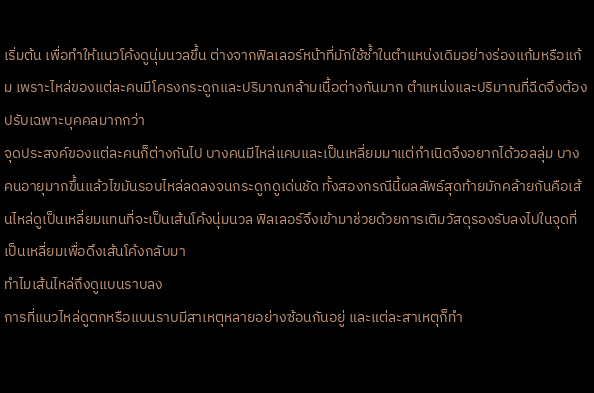เริ่มต้น เพื่อทำให้แนวโค้งดูนุ่มนวลขึ้น ต่างจากฟิลเลอร์หน้าที่มักใช้ซ้ำในตำแหน่งเดิมอย่างร่องแก้มหรือแก้ม เพราะไหล่ของแต่ละคนมีโครงกระดูกและปริมาณกล้ามเนื้อต่างกันมาก ตำแหน่งและปริมาณที่ฉีดจึงต้องปรับเฉพาะบุคคลมากกว่า
จุดประสงค์ของแต่ละคนก็ต่างกันไป บางคนมีไหล่แคบและเป็นเหลี่ยมมาแต่กำเนิดจึงอยากได้วอลลุ่ม บางคนอายุมากขึ้นแล้วไขมันรอบไหล่ลดลงจนกระดูกดูเด่นชัด ทั้งสองกรณีนี้ผลลัพธ์สุดท้ายมักคล้ายกันคือเส้นไหล่ดูเป็นเหลี่ยมแทนที่จะเป็นเส้นโค้งนุ่มนวล ฟิลเลอร์จึงเข้ามาช่วยด้วยการเติมวัสดุรองรับลงไปในจุดที่เป็นเหลี่ยมเพื่อดึงเส้นโค้งกลับมา
ทำไมเส้นไหล่ถึงดูแบนราบลง
การที่แนวไหล่ดูตกหรือแบนราบมีสาเหตุหลายอย่างซ้อนกันอยู่ และแต่ละสาเหตุก็ทำ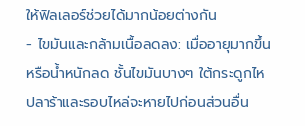ให้ฟิลเลอร์ช่วยได้มากน้อยต่างกัน
- ไขมันและกล้ามเนื้อลดลง: เมื่ออายุมากขึ้นหรือน้ำหนักลด ชั้นไขมันบางๆ ใต้กระดูกไหปลาร้าและรอบไหล่จะหายไปก่อนส่วนอื่น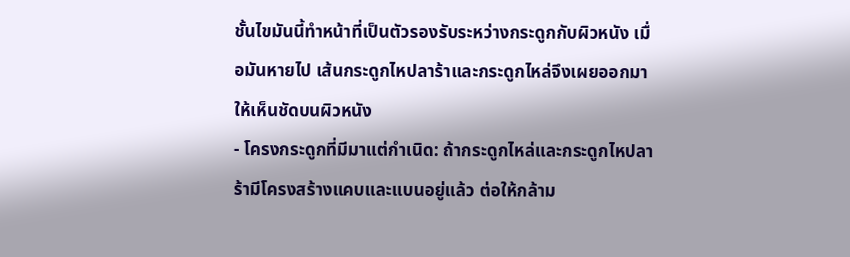ชั้นไขมันนี้ทำหน้าที่เป็นตัวรองรับระหว่างกระดูกกับผิวหนัง เมื่อมันหายไป เส้นกระดูกไหปลาร้าและกระดูกไหล่จึงเผยออกมาให้เห็นชัดบนผิวหนัง
- โครงกระดูกที่มีมาแต่กำเนิด: ถ้ากระดูกไหล่และกระดูกไหปลาร้ามีโครงสร้างแคบและแบนอยู่แล้ว ต่อให้กล้าม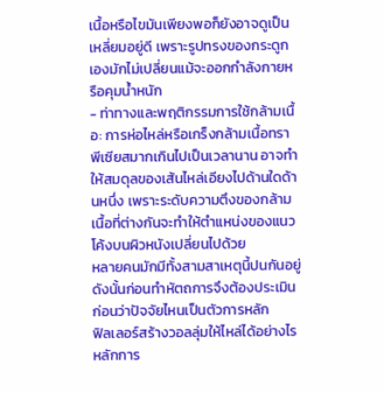เนื้อหรือไขมันเพียงพอก็ยังอาจดูเป็นเหลี่ยมอยู่ดี เพราะรูปทรงของกระดูกเองมักไม่เปลี่ยนแม้จะออกกำลังกายหรือคุมน้ำหนัก
- ท่าทางและพฤติกรรมการใช้กล้ามเนื้อ: การห่อไหล่หรือเกร็งกล้ามเนื้อทราพีเซียสมากเกินไปเป็นเวลานาน อาจทำให้สมดุลของเส้นไหล่เอียงไปด้านใดด้านหนึ่ง เพราะระดับความตึงของกล้ามเนื้อที่ต่างกันจะทำให้ตำแหน่งของแนวโค้งบนผิวหนังเปลี่ยนไปด้วย
หลายคนมักมีทั้งสามสาเหตุนี้ปนกันอยู่ ดังนั้นก่อนทำหัตถการจึงต้องประเมินก่อนว่าปัจจัยไหนเป็นตัวการหลัก
ฟิลเลอร์สร้างวอลลุ่มให้ไหล่ได้อย่างไร
หลักการ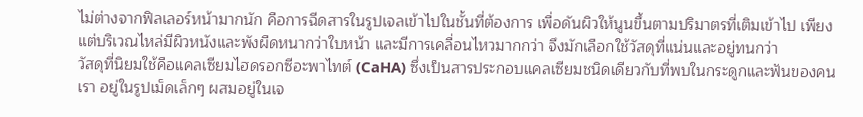ไม่ต่างจากฟิลเลอร์หน้ามากนัก คือการฉีดสารในรูปเจลเข้าไปในชั้นที่ต้องการ เพื่อดันผิวให้นูนขึ้นตามปริมาตรที่เติมเข้าไป เพียงแต่บริเวณไหล่มีผิวหนังและพังผืดหนากว่าใบหน้า และมีการเคลื่อนไหวมากกว่า จึงมักเลือกใช้วัสดุที่แน่นและอยู่ทนกว่า
วัสดุที่นิยมใช้คือแคลเซียมไฮดรอกซีอะพาไทต์ (CaHA) ซึ่งเป็นสารประกอบแคลเซียมชนิดเดียวกับที่พบในกระดูกและฟันของคนเรา อยู่ในรูปเม็ดเล็กๆ ผสมอยู่ในเจ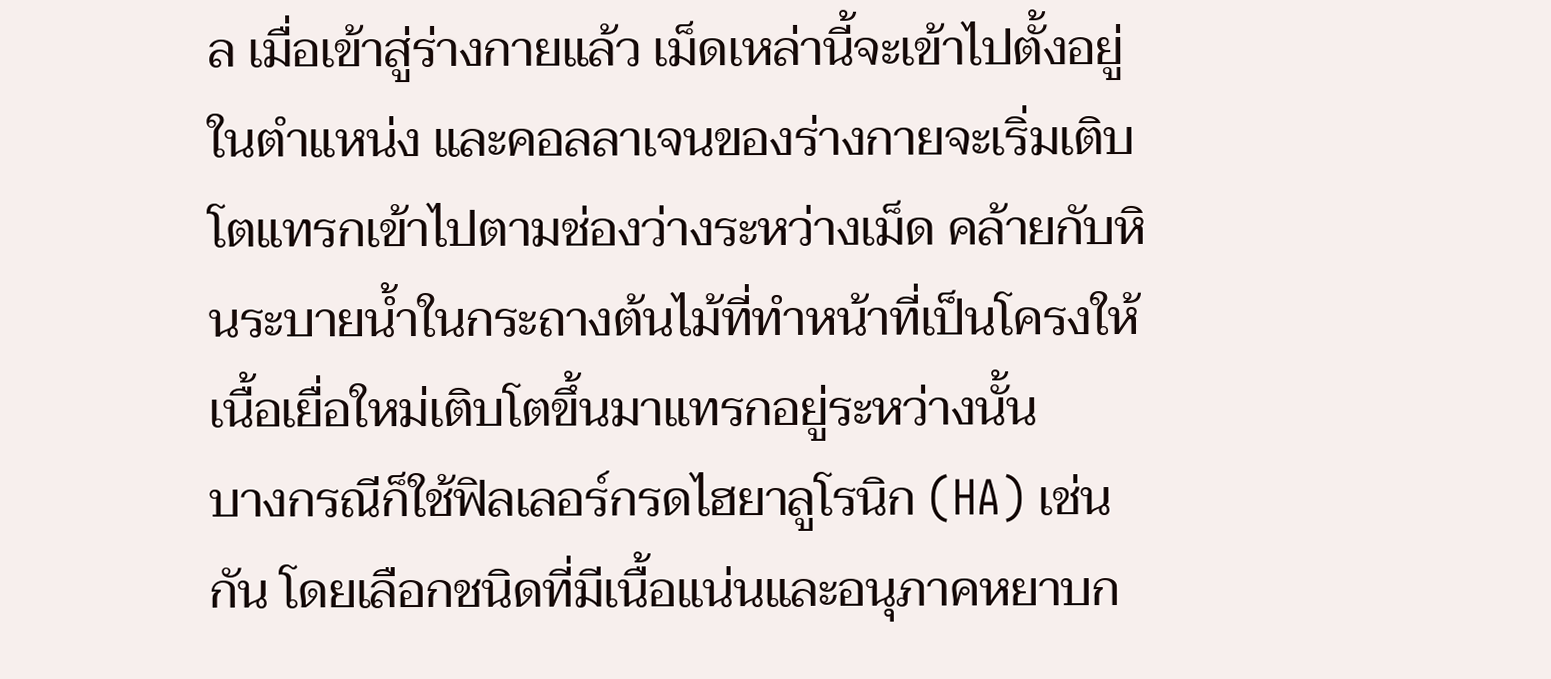ล เมื่อเข้าสู่ร่างกายแล้ว เม็ดเหล่านี้จะเข้าไปตั้งอยู่ในตำแหน่ง และคอลลาเจนของร่างกายจะเริ่มเติบโตแทรกเข้าไปตามช่องว่างระหว่างเม็ด คล้ายกับหินระบายน้ำในกระถางต้นไม้ที่ทำหน้าที่เป็นโครงให้เนื้อเยื่อใหม่เติบโตขึ้นมาแทรกอยู่ระหว่างนั้น
บางกรณีก็ใช้ฟิลเลอร์กรดไฮยาลูโรนิก (HA) เช่นกัน โดยเลือกชนิดที่มีเนื้อแน่นและอนุภาคหยาบก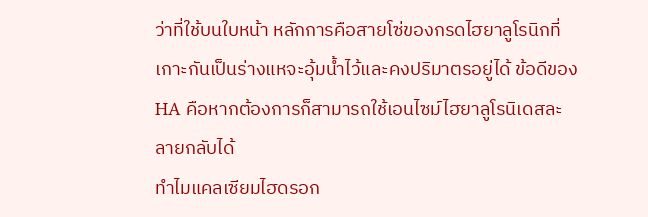ว่าที่ใช้บนใบหน้า หลักการคือสายโซ่ของกรดไฮยาลูโรนิกที่เกาะกันเป็นร่างแหจะอุ้มน้ำไว้และคงปริมาตรอยู่ได้ ข้อดีของ HA คือหากต้องการก็สามารถใช้เอนไซม์ไฮยาลูโรนิเดสละลายกลับได้
ทำไมแคลเซียมไฮดรอก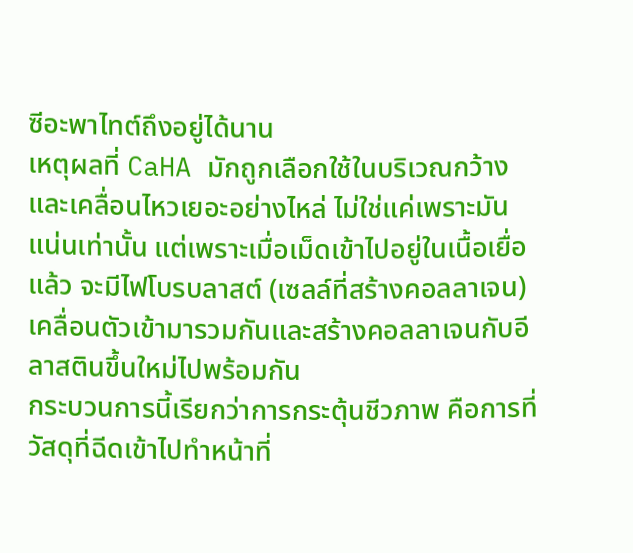ซีอะพาไทต์ถึงอยู่ได้นาน
เหตุผลที่ CaHA มักถูกเลือกใช้ในบริเวณกว้างและเคลื่อนไหวเยอะอย่างไหล่ ไม่ใช่แค่เพราะมันแน่นเท่านั้น แต่เพราะเมื่อเม็ดเข้าไปอยู่ในเนื้อเยื่อแล้ว จะมีไฟโบรบลาสต์ (เซลล์ที่สร้างคอลลาเจน) เคลื่อนตัวเข้ามารวมกันและสร้างคอลลาเจนกับอีลาสตินขึ้นใหม่ไปพร้อมกัน
กระบวนการนี้เรียกว่าการกระตุ้นชีวภาพ คือการที่วัสดุที่ฉีดเข้าไปทำหน้าที่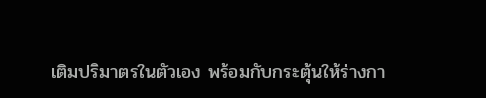เติมปริมาตรในตัวเอง พร้อมกับกระตุ้นให้ร่างกา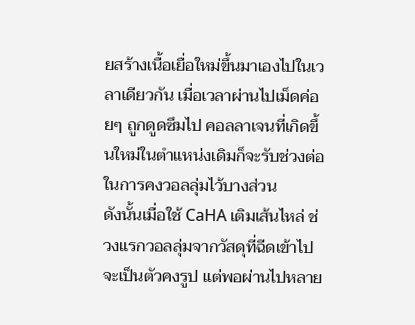ยสร้างเนื้อเยื่อใหม่ขึ้นมาเองไปในเวลาเดียวกัน เมื่อเวลาผ่านไปเม็ดค่อยๆ ถูกดูดซึมไป คอลลาเจนที่เกิดขึ้นใหม่ในตำแหน่งเดิมก็จะรับช่วงต่อในการคงวอลลุ่มไว้บางส่วน
ดังนั้นเมื่อใช้ CaHA เติมเส้นไหล่ ช่วงแรกวอลลุ่มจากวัสดุที่ฉีดเข้าไปจะเป็นตัวคงรูป แต่พอผ่านไปหลาย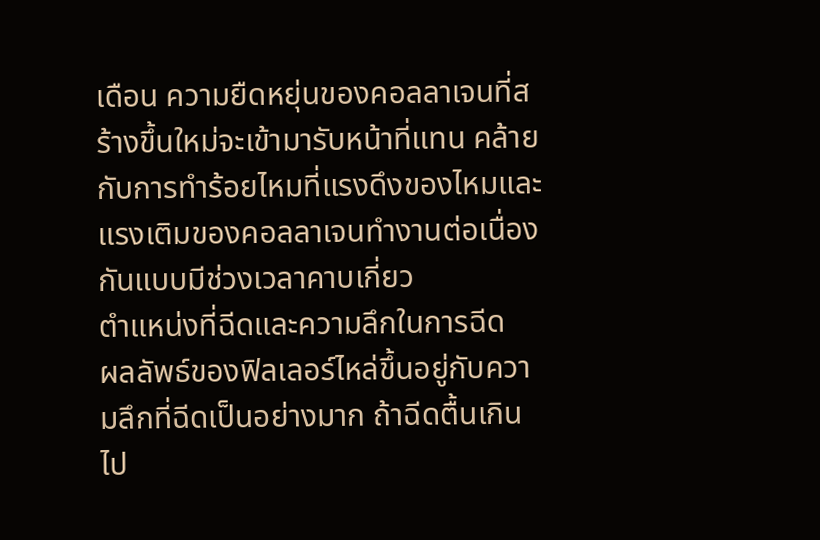เดือน ความยืดหยุ่นของคอลลาเจนที่สร้างขึ้นใหม่จะเข้ามารับหน้าที่แทน คล้ายกับการทำร้อยไหมที่แรงดึงของไหมและแรงเติมของคอลลาเจนทำงานต่อเนื่องกันแบบมีช่วงเวลาคาบเกี่ยว
ตำแหน่งที่ฉีดและความลึกในการฉีด
ผลลัพธ์ของฟิลเลอร์ไหล่ขึ้นอยู่กับความลึกที่ฉีดเป็นอย่างมาก ถ้าฉีดตื้นเกินไป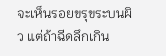จะเห็นรอยขรุขระบนผิว แต่ถ้าฉีดลึกเกิน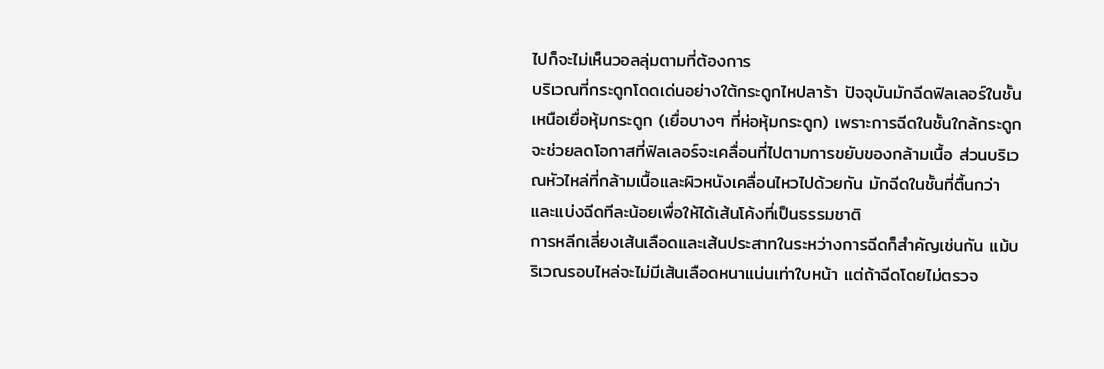ไปก็จะไม่เห็นวอลลุ่มตามที่ต้องการ
บริเวณที่กระดูกโดดเด่นอย่างใต้กระดูกไหปลาร้า ปัจจุบันมักฉีดฟิลเลอร์ในชั้นเหนือเยื่อหุ้มกระดูก (เยื่อบางๆ ที่ห่อหุ้มกระดูก) เพราะการฉีดในชั้นใกล้กระดูกจะช่วยลดโอกาสที่ฟิลเลอร์จะเคลื่อนที่ไปตามการขยับของกล้ามเนื้อ ส่วนบริเวณหัวไหล่ที่กล้ามเนื้อและผิวหนังเคลื่อนไหวไปด้วยกัน มักฉีดในชั้นที่ตื้นกว่าและแบ่งฉีดทีละน้อยเพื่อให้ได้เส้นโค้งที่เป็นธรรมชาติ
การหลีกเลี่ยงเส้นเลือดและเส้นประสาทในระหว่างการฉีดก็สำคัญเช่นกัน แม้บริเวณรอบไหล่จะไม่มีเส้นเลือดหนาแน่นเท่าใบหน้า แต่ถ้าฉีดโดยไม่ตรวจ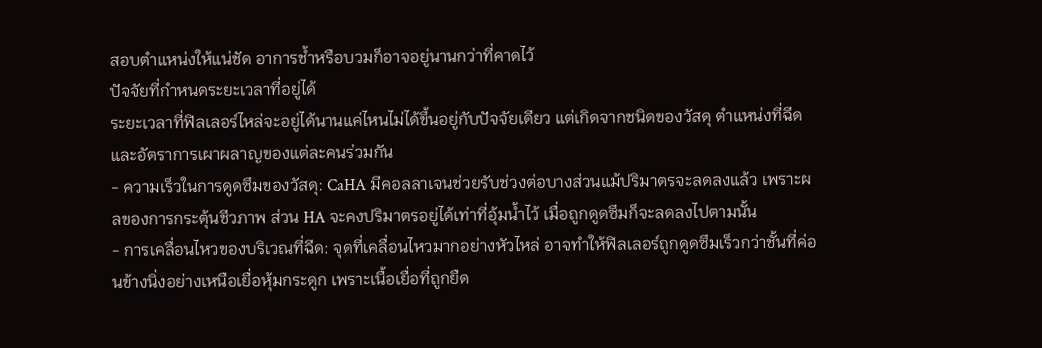สอบตำแหน่งให้แน่ชัด อาการช้ำหรือบวมก็อาจอยู่นานกว่าที่คาดไว้
ปัจจัยที่กำหนดระยะเวลาที่อยู่ได้
ระยะเวลาที่ฟิลเลอร์ไหล่จะอยู่ได้นานแค่ไหนไม่ได้ขึ้นอยู่กับปัจจัยเดียว แต่เกิดจากชนิดของวัสดุ ตำแหน่งที่ฉีด และอัตราการเผาผลาญของแต่ละคนร่วมกัน
- ความเร็วในการดูดซึมของวัสดุ: CaHA มีคอลลาเจนช่วยรับช่วงต่อบางส่วนแม้ปริมาตรจะลดลงแล้ว เพราะผลของการกระตุ้นชีวภาพ ส่วน HA จะคงปริมาตรอยู่ได้เท่าที่อุ้มน้ำไว้ เมื่อถูกดูดซึมก็จะลดลงไปตามนั้น
- การเคลื่อนไหวของบริเวณที่ฉีด: จุดที่เคลื่อนไหวมากอย่างหัวไหล่ อาจทำให้ฟิลเลอร์ถูกดูดซึมเร็วกว่าชั้นที่ค่อนข้างนิ่งอย่างเหนือเยื่อหุ้มกระดูก เพราะเนื้อเยื่อที่ถูกยืด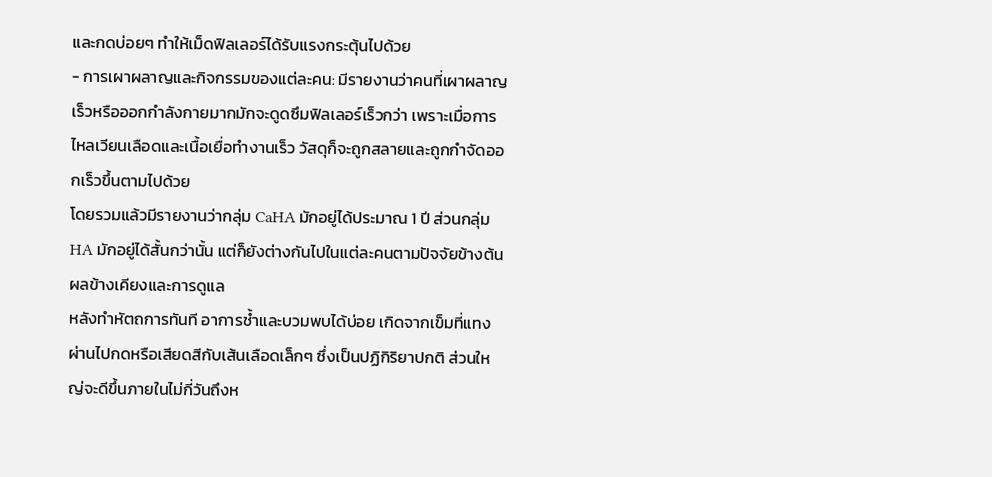และกดบ่อยๆ ทำให้เม็ดฟิลเลอร์ได้รับแรงกระตุ้นไปด้วย
- การเผาผลาญและกิจกรรมของแต่ละคน: มีรายงานว่าคนที่เผาผลาญเร็วหรือออกกำลังกายมากมักจะดูดซึมฟิลเลอร์เร็วกว่า เพราะเมื่อการไหลเวียนเลือดและเนื้อเยื่อทำงานเร็ว วัสดุก็จะถูกสลายและถูกกำจัดออกเร็วขึ้นตามไปด้วย
โดยรวมแล้วมีรายงานว่ากลุ่ม CaHA มักอยู่ได้ประมาณ 1 ปี ส่วนกลุ่ม HA มักอยู่ได้สั้นกว่านั้น แต่ก็ยังต่างกันไปในแต่ละคนตามปัจจัยข้างต้น
ผลข้างเคียงและการดูแล
หลังทำหัตถการทันที อาการช้ำและบวมพบได้บ่อย เกิดจากเข็มที่แทงผ่านไปกดหรือเสียดสีกับเส้นเลือดเล็กๆ ซึ่งเป็นปฏิกิริยาปกติ ส่วนใหญ่จะดีขึ้นภายในไม่กี่วันถึงห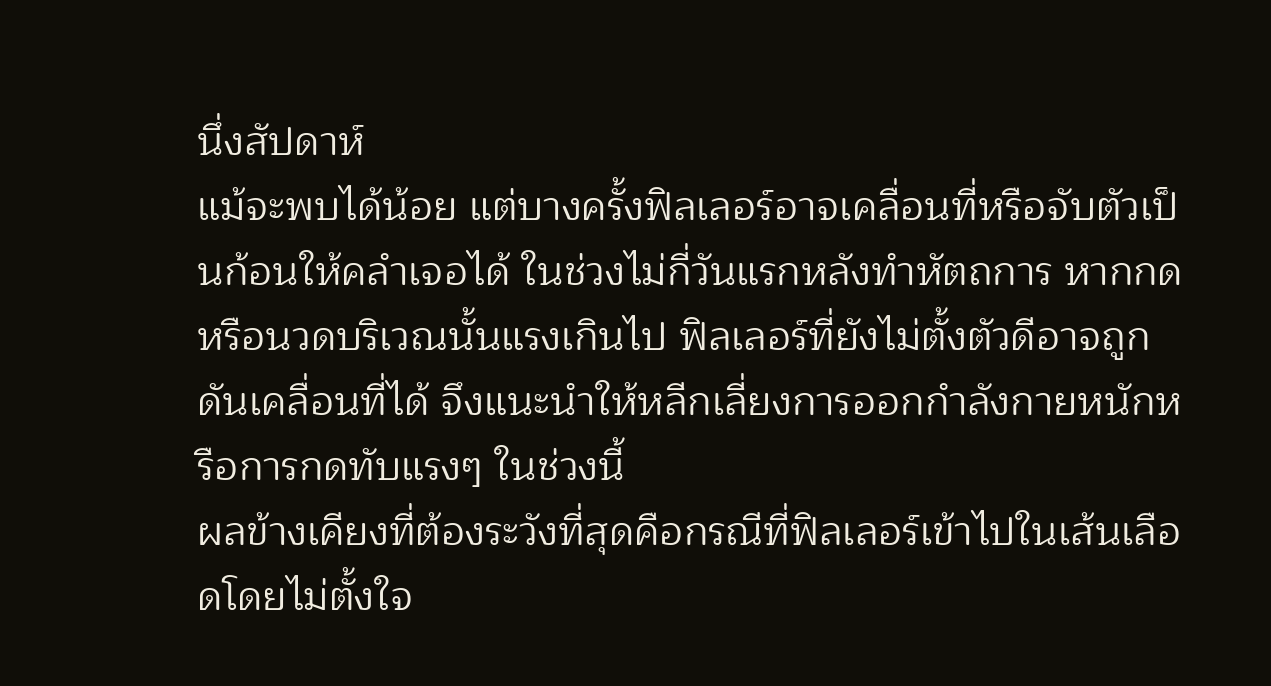นึ่งสัปดาห์
แม้จะพบได้น้อย แต่บางครั้งฟิลเลอร์อาจเคลื่อนที่หรือจับตัวเป็นก้อนให้คลำเจอได้ ในช่วงไม่กี่วันแรกหลังทำหัตถการ หากกดหรือนวดบริเวณนั้นแรงเกินไป ฟิลเลอร์ที่ยังไม่ตั้งตัวดีอาจถูกดันเคลื่อนที่ได้ จึงแนะนำให้หลีกเลี่ยงการออกกำลังกายหนักหรือการกดทับแรงๆ ในช่วงนี้
ผลข้างเคียงที่ต้องระวังที่สุดคือกรณีที่ฟิลเลอร์เข้าไปในเส้นเลือดโดยไม่ตั้งใจ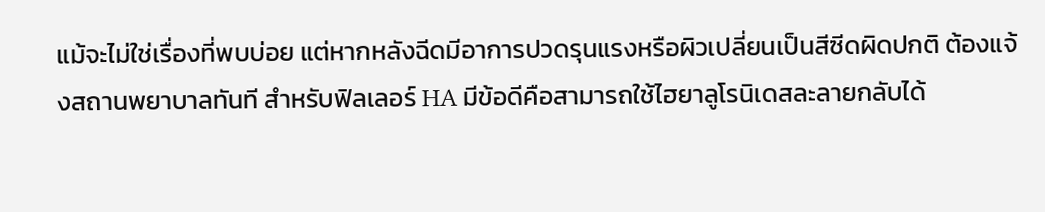แม้จะไม่ใช่เรื่องที่พบบ่อย แต่หากหลังฉีดมีอาการปวดรุนแรงหรือผิวเปลี่ยนเป็นสีซีดผิดปกติ ต้องแจ้งสถานพยาบาลทันที สำหรับฟิลเลอร์ HA มีข้อดีคือสามารถใช้ไฮยาลูโรนิเดสละลายกลับได้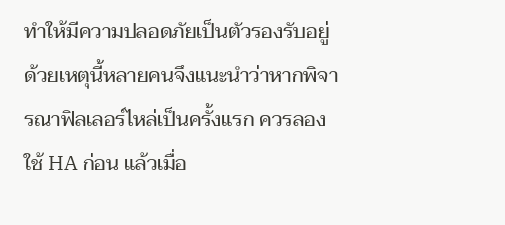ทำให้มีความปลอดภัยเป็นตัวรองรับอยู่ ด้วยเหตุนี้หลายคนจึงแนะนำว่าหากพิจารณาฟิลเลอร์ไหล่เป็นครั้งแรก ควรลองใช้ HA ก่อน แล้วเมื่อ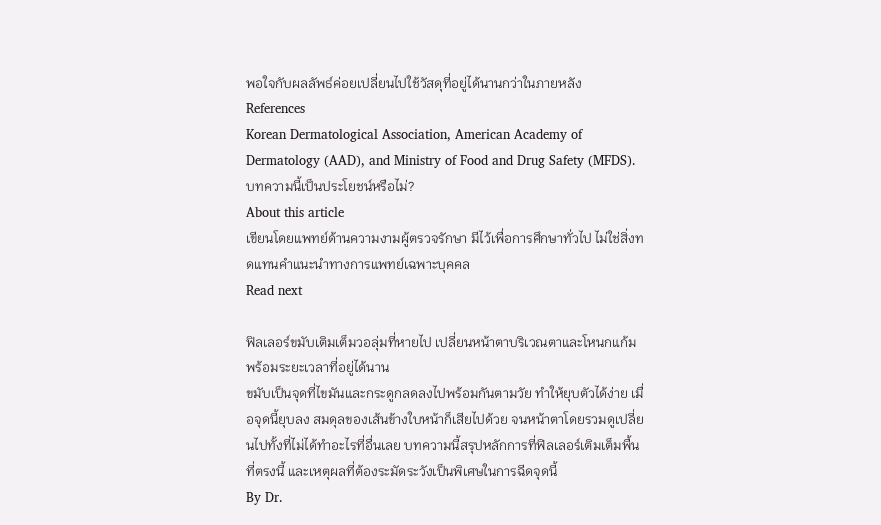พอใจกับผลลัพธ์ค่อยเปลี่ยนไปใช้วัสดุที่อยู่ได้นานกว่าในภายหลัง
References
Korean Dermatological Association, American Academy of Dermatology (AAD), and Ministry of Food and Drug Safety (MFDS).
บทความนี้เป็นประโยชน์หรือไม่?
About this article
เขียนโดยแพทย์ด้านความงามผู้ตรวจรักษา มีไว้เพื่อการศึกษาทั่วไป ไม่ใช่สิ่งทดแทนคำแนะนำทางการแพทย์เฉพาะบุคคล
Read next

ฟิลเลอร์ขมับเติมเต็มวอลุ่มที่หายไป เปลี่ยนหน้าตาบริเวณตาและโหนกแก้ม พร้อมระยะเวลาที่อยู่ได้นาน
ขมับเป็นจุดที่ไขมันและกระดูกลดลงไปพร้อมกันตามวัย ทำให้ยุบตัวได้ง่าย เมื่อจุดนี้ยุบลง สมดุลของเส้นข้างใบหน้าก็เสียไปด้วย จนหน้าตาโดยรวมดูเปลี่ยนไปทั้งที่ไม่ได้ทำอะไรที่อื่นเลย บทความนี้สรุปหลักการที่ฟิลเลอร์เติมเต็มพื้นที่ตรงนี้ และเหตุผลที่ต้องระมัดระวังเป็นพิเศษในการฉีดจุดนี้
By Dr.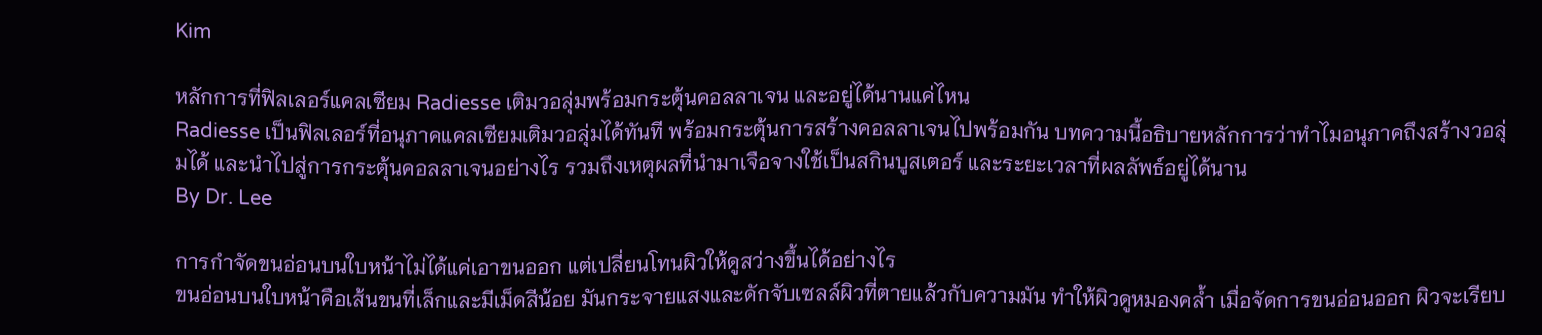Kim

หลักการที่ฟิลเลอร์แคลเซียม Radiesse เติมวอลุ่มพร้อมกระตุ้นคอลลาเจน และอยู่ได้นานแค่ไหน
Radiesse เป็นฟิลเลอร์ที่อนุภาคแคลเซียมเติมวอลุ่มได้ทันที พร้อมกระตุ้นการสร้างคอลลาเจนไปพร้อมกัน บทความนี้อธิบายหลักการว่าทำไมอนุภาคถึงสร้างวอลุ่มได้ และนำไปสู่การกระตุ้นคอลลาเจนอย่างไร รวมถึงเหตุผลที่นำมาเจือจางใช้เป็นสกินบูสเตอร์ และระยะเวลาที่ผลลัพธ์อยู่ได้นาน
By Dr. Lee

การกำจัดขนอ่อนบนใบหน้าไม่ได้แค่เอาขนออก แต่เปลี่ยนโทนผิวให้ดูสว่างขึ้นได้อย่างไร
ขนอ่อนบนใบหน้าคือเส้นขนที่เล็กและมีเม็ดสีน้อย มันกระจายแสงและดักจับเซลล์ผิวที่ตายแล้วกับความมัน ทำให้ผิวดูหมองคล้ำ เมื่อจัดการขนอ่อนออก ผิวจะเรียบ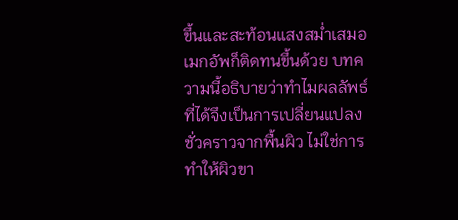ขึ้นและสะท้อนแสงสม่ำเสมอ เมกอัพก็ติดทนขึ้นด้วย บทความนี้อธิบายว่าทำไมผลลัพธ์ที่ได้จึงเป็นการเปลี่ยนแปลงชั่วคราวจากพื้นผิว ไม่ใช่การทำให้ผิวขา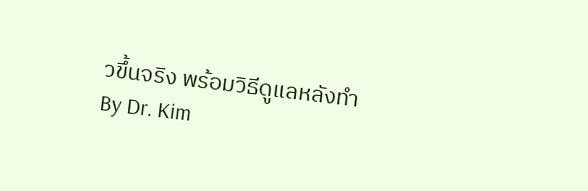วขึ้นจริง พร้อมวิธีดูแลหลังทำ
By Dr. Kim